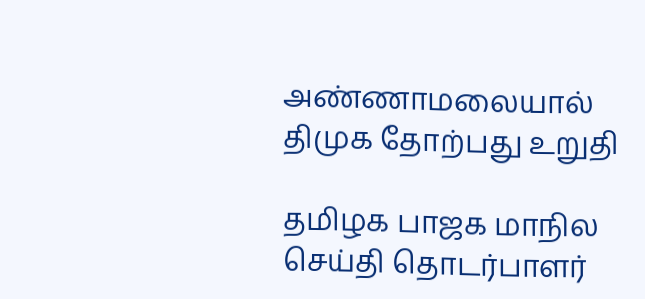அண்ணாமலையால் திமுக தோற்பது உறுதி

தமிழக பாஜக மாநில செய்தி தொடர்பாளர்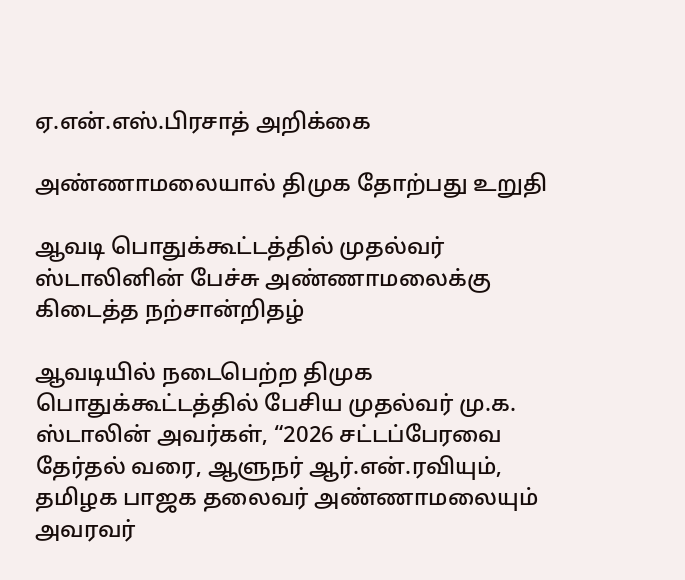ஏ.என்.எஸ்.பிரசாத் அறிக்கை

அண்ணாமலையால் திமுக தோற்பது உறுதி

ஆவடி பொதுக்கூட்டத்தில் முதல்வர் ஸ்டாலினின் பேச்சு அண்ணாமலைக்கு கிடைத்த நற்சான்றிதழ்

ஆவடியில் நடைபெற்ற திமுக பொதுக்கூட்டத்தில் பேசிய முதல்வர் மு.க. ஸ்டாலின் அவர்கள், “2026 சட்டப்பேரவை தேர்தல் வரை, ஆளுநர் ஆர்.என்.ரவியும், தமிழக பாஜக தலைவர் அண்ணாமலையும் அவரவர்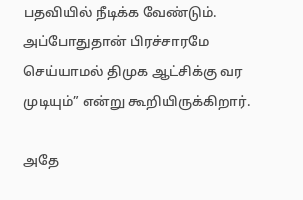பதவியில் நீடிக்க வேண்டும். அப்போதுதான் பிரச்சாரமே செய்யாமல் திமுக ஆட்சிக்கு வர முடியும்” என்று கூறியிருக்கிறார்.

அதே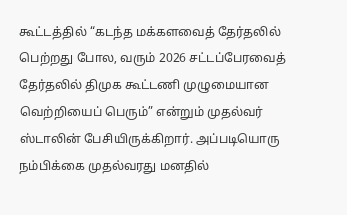கூட்டத்தில் “கடந்த மக்களவைத் தேர்தலில் பெற்றது போல, வரும் 2026 சட்டப்பேரவைத் தேர்தலில் திமுக கூட்டணி முழுமையான வெற்றியைப் பெரும்” என்றும் முதல்வர் ஸ்டாலின் பேசியிருக்கிறார். அப்படியொரு நம்பிக்கை முதல்வரது மனதில்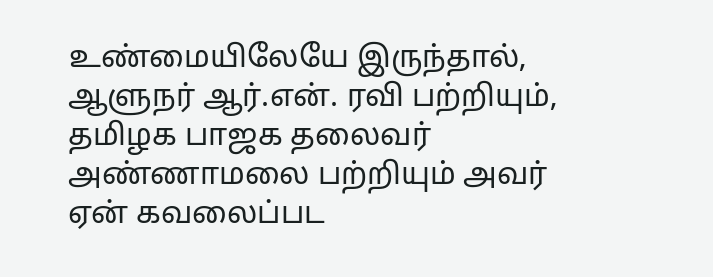உண்மையிலேயே இருந்தால், ஆளுநர் ஆர்.என். ரவி பற்றியும், தமிழக பாஜக தலைவர் அண்ணாமலை பற்றியும் அவர் ஏன் கவலைப்பட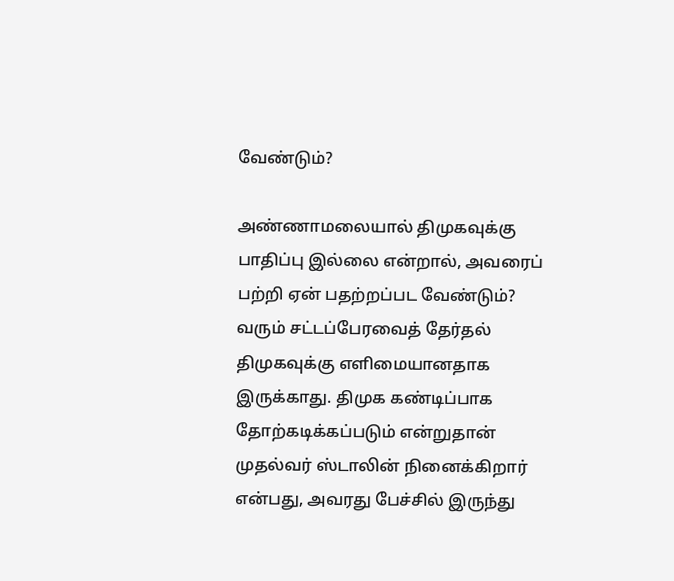வேண்டும்?

அண்ணாமலையால் திமுகவுக்கு பாதிப்பு இல்லை என்றால், அவரைப் பற்றி ஏன் பதற்றப்பட வேண்டும்? வரும் சட்டப்பேரவைத் தேர்தல் திமுகவுக்கு எளிமையானதாக இருக்காது. திமுக கண்டிப்பாக தோற்கடிக்கப்படும் என்றுதான் முதல்வர் ஸ்டாலின் நினைக்கிறார் என்பது, அவரது பேச்சில் இருந்து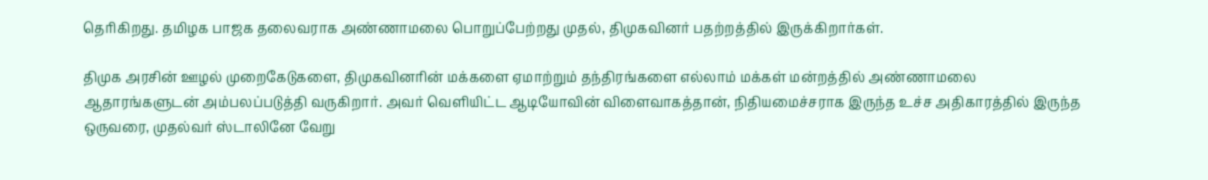தெரிகிறது. தமிழக பாஜக தலைவராக அண்ணாமலை பொறுப்பேற்றது முதல், திமுகவினர் பதற்றத்தில் இருக்கிறார்கள்.

திமுக அரசின் ஊழல் முறைகேடுகளை, திமுகவினரின் மக்களை ஏமாற்றும் தந்திரங்களை எல்லாம் மக்கள் மன்றத்தில் அண்ணாமலை ஆதாரங்களுடன் அம்பலப்படுத்தி வருகிறார். அவர் வெளியிட்ட ஆடியோவின் விளைவாகத்தான், நிதியமைச்சராக இருந்த உச்ச அதிகாரத்தில் இருந்த ஒருவரை, முதல்வர் ஸ்டாலினே வேறு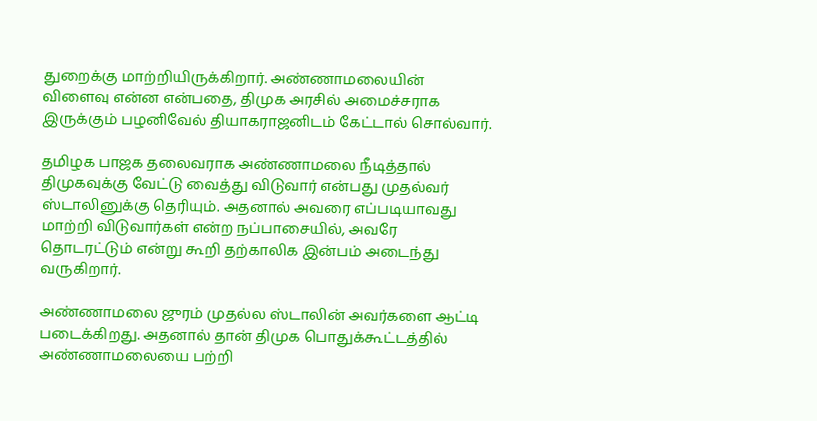துறைக்கு மாற்றியிருக்கிறார். அண்ணாமலையின் விளைவு என்ன என்பதை, திமுக அரசில் அமைச்சராக இருக்கும் பழனிவேல் தியாகராஜனிடம் கேட்டால் சொல்வார்.

தமிழக பாஜக தலைவராக அண்ணாமலை நீடித்தால் திமுகவுக்கு வேட்டு வைத்து விடுவார் என்பது முதல்வர் ஸ்டாலினுக்கு தெரியும். அதனால் அவரை எப்படியாவது மாற்றி விடுவார்கள் என்ற நப்பாசையில், அவரே தொடரட்டும் என்று கூறி தற்காலிக இன்பம் அடைந்து வருகிறார்.

அண்ணாமலை ஜுரம் முதல்ல ஸ்டாலின் அவர்களை ஆட்டி படைக்கிறது. அதனால் தான் திமுக பொதுக்கூட்டத்தில் அண்ணாமலையை பற்றி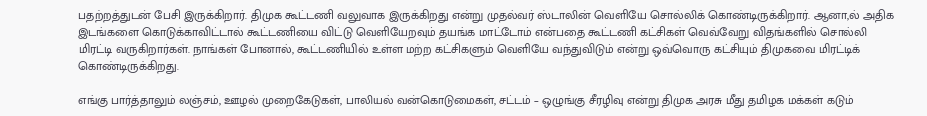பதற்றத்துடன் பேசி இருக்கிறார். திமுக கூட்டணி வலுவாக இருக்கிறது என்று முதல்வர் ஸ்டாலின் வெளியே சொல்லிக் கொண்டிருக்கிறார். ஆனா,ல் அதிக இடங்களை கொடுக்காவிட்டால் கூட்டணியை விட்டு வெளியேறவும் தயங்க மாட்டோம் என்பதை கூட்டணி கட்சிகள் வெவ்வேறு விதங்களில் சொல்லி மிரட்டி வருகிறார்கள். நாங்கள் போனால், கூட்டணியில் உள்ள மற்ற கட்சிகளும் வெளியே வந்துவிடும் என்று ஒவ்வொரு கட்சியும் திமுகவை மிரட்டிக் கொண்டிருக்கிறது.

எங்கு பார்த்தாலும் லஞ்சம், ஊழல் முறைகேடுகள், பாலியல் வன்கொடுமைகள், சட்டம் – ஒழுங்கு சீரழிவு என்று திமுக அரசு மீது தமிழக மக்கள் கடும்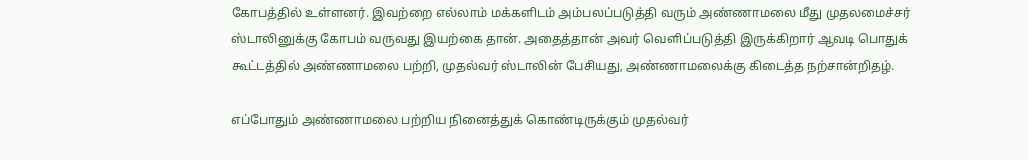கோபத்தில் உள்ளனர். இவற்றை எல்லாம் மக்களிடம் அம்பலப்படுத்தி வரும் அண்ணாமலை மீது முதலமைச்சர் ஸ்டாலினுக்கு கோபம் வருவது இயற்கை தான். அதைத்தான் அவர் வெளிப்படுத்தி இருக்கிறார் ஆவடி பொதுக் கூட்டத்தில் அண்ணாமலை பற்றி, முதல்வர் ஸ்டாலின் பேசியது, அண்ணாமலைக்கு கிடைத்த நற்சான்றிதழ்.

எப்போதும் அண்ணாமலை பற்றிய நினைத்துக் கொண்டிருக்கும் முதல்வர்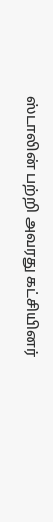ஸ்டாலின் பற்றி அவரது கட்சியினர்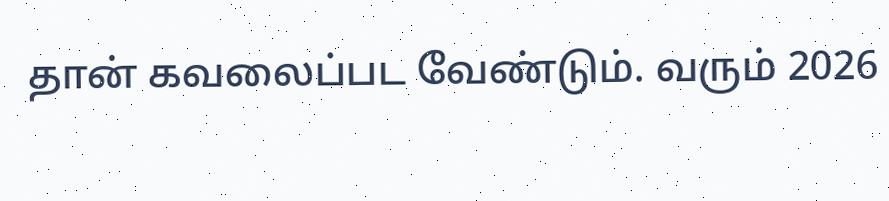தான் கவலைப்பட வேண்டும். வரும் 2026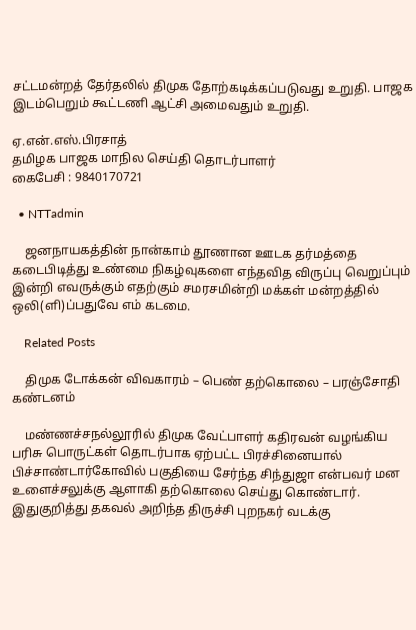சட்டமன்றத் தேர்தலில் திமுக தோற்கடிக்கப்படுவது உறுதி. பாஜக இடம்பெறும் கூட்டணி ஆட்சி அமைவதும் உறுதி.

ஏ.என்.எஸ்.பிரசாத்
தமிழக பாஜக மாநில செய்தி தொடர்பாளர்
கைபேசி : 9840170721

  • NTTadmin

    ஜனநாயகத்தின் நான்காம் தூணான ஊடக தர்மத்தை கடைபிடித்து உண்மை நிகழ்வுகளை எந்தவித விருப்பு வெறுப்பும் இன்றி எவருக்கும் எதற்கும் சமரசமின்றி மக்கள் மன்றத்தில் ஒலி(ளி)ப்பதுவே எம் கடமை.

    Related Posts

    திமுக டோக்கன் விவகாரம் – பெண் தற்கொலை – பரஞ்சோதி கண்டனம்

    மண்ணச்சநல்லூரில் திமுக வேட்பாளர் கதிரவன் வழங்கிய பரிசு பொருட்கள் தொடர்பாக ஏற்பட்ட பிரச்சினையால் பிச்சாண்டார்கோவில் பகுதியை சேர்ந்த சிந்துஜா என்பவர் மன உளைச்சலுக்கு ஆளாகி தற்கொலை செய்து கொண்டார். இதுகுறித்து தகவல் அறிந்த திருச்சி புறநகர் வடக்கு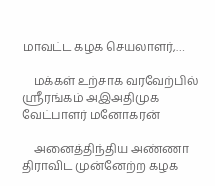மாவட்ட கழக செயலாளர்,…

    மக்கள் உற்சாக வரவேற்பில் ஸ்ரீரங்கம் அஇஅதிமுக வேட்பாளர் மனோகரன்

    அனைத்திந்திய அண்ணா திராவிட முன்னேற்ற கழக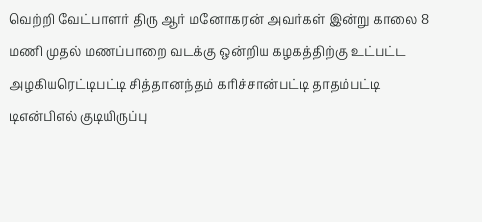வெற்றி வேட்பாளர் திரு ஆர் மனோகரன் அவர்கள் இன்று காலை 8 மணி முதல் மணப்பாறை வடக்கு ஒன்றிய கழகத்திற்கு உட்பட்ட அழகியரெட்டிபட்டி சித்தானந்தம் கரிச்சான்பட்டி தாதம்பட்டி டிஎன்பிஎல் குடியிருப்பு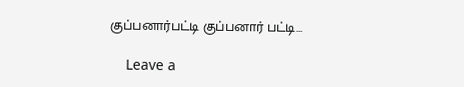குப்பனார்பட்டி குப்பனார் பட்டி…

    Leave a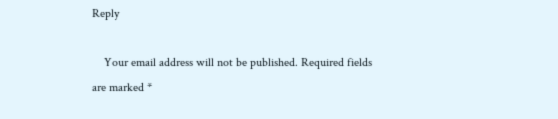Reply

    Your email address will not be published. Required fields are marked *